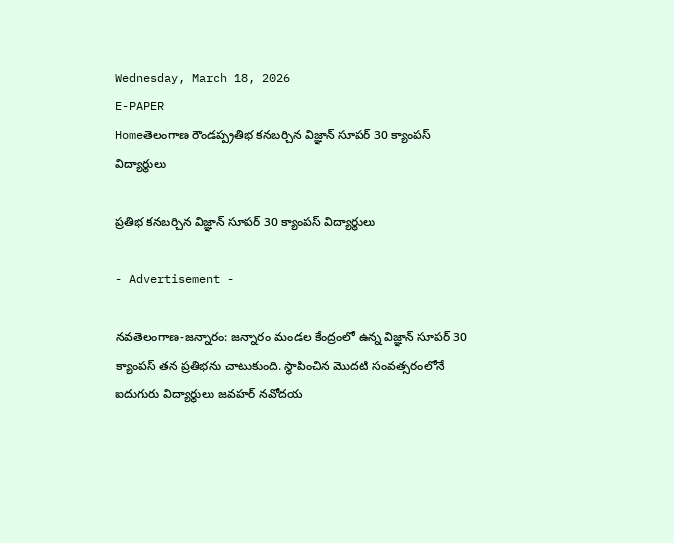Wednesday, March 18, 2026
E-PAPER
Homeతెలంగాణ రౌండప్ప్ర‌తిభ క‌న‌బ‌ర్చిన విజ్ఞాన్ సూపర్ 30 క్యాంపస్ విద్యార్థులు

ప్ర‌తిభ క‌న‌బ‌ర్చిన విజ్ఞాన్ సూపర్ 30 క్యాంపస్ విద్యార్థులు

- Advertisement -

నవతెలంగాణ-జన్నారం: జన్నారం మండల కేంద్రంలో ఉన్న విజ్ఞాన్ సూపర్ 30 క్యాంపస్ తన ప్రతిభను చాటుకుంది. స్థాపించిన మొదటి సంవత్సరంలోనే ఐదుగురు విద్యార్థులు జవహర్ నవోదయ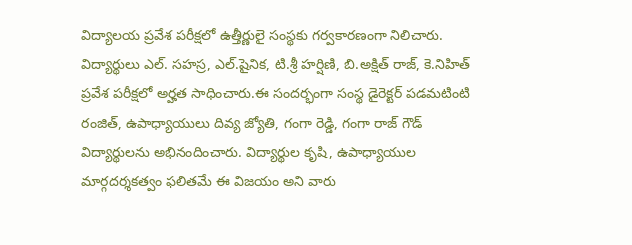విద్యాలయ ప్రవేశ పరీక్షలో ఉత్తీర్ణులై సంస్థకు గర్వకారణంగా నిలిచారు. విద్యార్థులు ఎల్. సహస్ర, ఎల్.షైనిక, టి.శ్రీ హర్షిణి, బి.అక్షిత్ రాజ్, కె.నిహిత్ ప్రవేశ పరీక్షలో అర్హ‌త సాధించారు.ఈ సందర్భంగా సంస్థ డైరెక్టర్ పడమటింటి రంజిత్, ఉపాధ్యాయులు దివ్య జ్యోతి, గంగా రెడ్డి, గంగా రాజ్ గౌడ్ విద్యార్థులను అభినందించారు. విద్యార్థుల కృషి, ఉపాధ్యాయుల మార్గదర్శకత్వం ఫలితమే ఈ విజయం అని వారు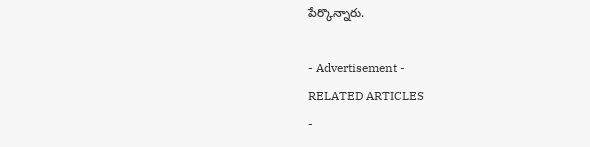పేర్కొన్నారు.

- Advertisement -
RELATED ARTICLES
-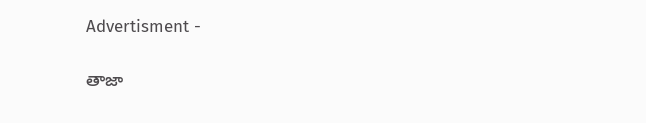Advertisment -

తాజా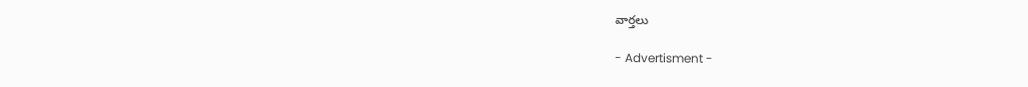వార్తలు

- Advertisment -